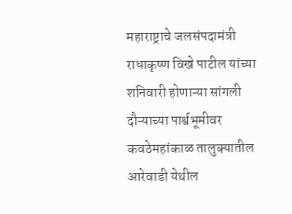महाराष्ट्राचे जलसंपदामंत्री राधाकृष्ण विखे पाटील यांच्या शनिवारी होणाऱ्या सांगली दौऱ्याच्या पार्श्वभूमीवर कवठेमहांकाळ तालुक्यातील आरेवाडी येथील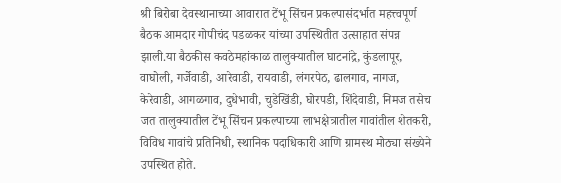श्री बिरोबा देवस्थानाच्या आवारात टेंभू सिंचन प्रकल्पासंदर्भात महत्त्वपूर्ण बैठक आमदार गोपीचंद पडळकर यांच्या उपस्थितीत उत्साहात संपन्न झाली.या बैठकीस कवठेमहांकाळ तालुक्यातील घाटनांद्रे, कुंडलापूर, वाघोली, गर्जेवाडी, आरेवाडी, रायवाडी, लंगरपेठ, ढालगाव, नागज, केरेवाडी, आगळगाव, दुधेभावी, चुडेखिंडी, घोरपडी, शिंदेवाडी, निमज तसेच जत तालुक्यातील टेंभू सिंचन प्रकल्पाच्या लाभक्षेत्रातील गावांतील शेतकरी, विविध गावांचे प्रतिनिधी, स्थानिक पदाधिकारी आणि ग्रामस्थ मोठ्या संख्येने उपस्थित होते.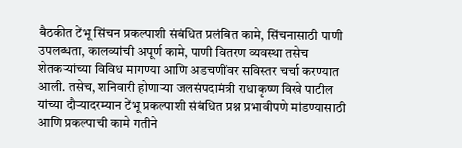बैठकीत टेंभू सिंचन प्रकल्पाशी संबंधित प्रलंबित कामे, सिंचनासाठी पाणी उपलब्धता, कालव्यांची अपूर्ण कामे, पाणी वितरण व्यवस्था तसेच शेतकऱ्यांच्या विविध मागण्या आणि अडचणींवर सविस्तर चर्चा करण्यात आली. तसेच, शनिवारी होणाऱ्या जलसंपदामंत्री राधाकृष्ण विखे पाटील यांच्या दौऱ्यादरम्यान टेंभू प्रकल्पाशी संबंधित प्रश्न प्रभावीपणे मांडण्यासाठी आणि प्रकल्पाची कामे गतीने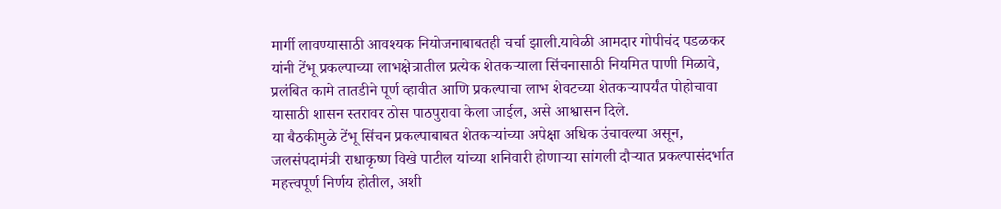मार्गी लावण्यासाठी आवश्यक नियोजनाबाबतही चर्चा झाली.यावेळी आमदार गोपीचंद पडळकर यांनी टेंभू प्रकल्पाच्या लाभक्षेत्रातील प्रत्येक शेतकऱ्याला सिंचनासाठी नियमित पाणी मिळावे, प्रलंबित कामे तातडीने पूर्ण व्हावीत आणि प्रकल्पाचा लाभ शेवटच्या शेतकऱ्यापर्यंत पोहोचावा यासाठी शासन स्तरावर ठोस पाठपुरावा केला जाईल, असे आश्वासन दिले.
या बैठकीमुळे टेंभू सिंचन प्रकल्पाबाबत शेतकऱ्यांच्या अपेक्षा अधिक उंचावल्या असून, जलसंपदामंत्री राधाकृष्ण विखे पाटील यांच्या शनिवारी होणाऱ्या सांगली दौऱ्यात प्रकल्पासंदर्भात महत्त्वपूर्ण निर्णय होतील, अशी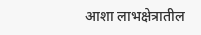आशा लाभक्षेत्रातील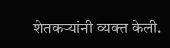शेतकऱ्यांनी व्यक्त केली.